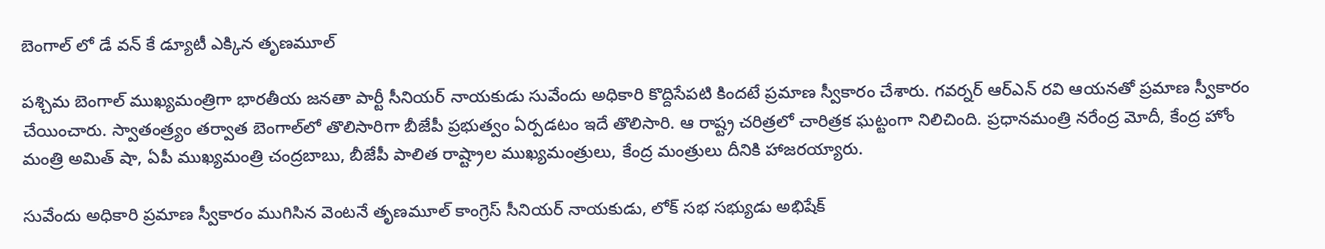బెంగాల్ లో డే వన్ కే డ్యూటీ ఎక్కిన తృణమూల్

పశ్చిమ బెంగాల్ ముఖ్యమంత్రిగా భారతీయ జనతా పార్టీ సీనియర్ నాయకుడు సువేందు అధికారి కొద్దిసేపటి కిందటే ప్రమాణ స్వీకారం చేశారు. గవర్నర్ ఆర్ఎన్ రవి ఆయనతో ప్రమాణ స్వీకారం చేయించారు. స్వాతంత్ర్యం తర్వాత బెంగాల్‌లో తొలిసారిగా బీజేపీ ప్రభుత్వం ఏర్పడటం ఇదే తొలిసారి. ఆ రాష్ట్ర చరిత్రలో చారిత్రక ఘట్టంగా నిలిచింది. ప్రధానమంత్రి నరేంద్ర మోదీ, కేంద్ర హోం మంత్రి అమిత్ షా, ఏపీ ముఖ్యమంత్రి చంద్రబాబు, బీజేపీ పాలిత రాష్ట్రాల ముఖ్యమంత్రులు, కేంద్ర మంత్రులు దీనికి హాజరయ్యారు.

సువేందు అధికారి ప్రమాణ స్వీకారం ముగిసిన వెంటనే తృణమూల్ కాంగ్రెస్ సీనియర్ నాయకుడు, లోక్ సభ సభ్యుడు అభిషేక్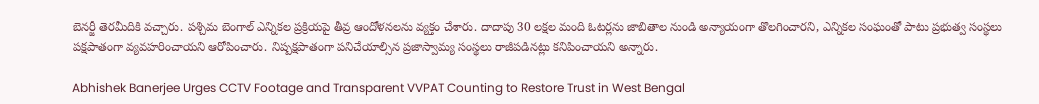బెనర్జీ తెరమీదికి వచ్చారు. పశ్చిమ బెంగాల్ ఎన్నికల ప్రక్రియపై తీవ్ర ఆందోళనలను వ్యక్తం చేశారు. దాదాపు 30 లక్షల మంది ఓటర్లను జాబితాల నుండి అన్యాయంగా తొలగించారని, ఎన్నికల సంఘంతో పాటు ప్రభుత్వ సంస్థలు పక్షపాతంగా వ్యవహరించాయని ఆరోపించారు. నిష్పక్షపాతంగా పనిచేయాల్సిన ప్రజాస్వామ్య సంస్థలు రాజీపడినట్లు కనిపించాయని అన్నారు.

Abhishek Banerjee Urges CCTV Footage and Transparent VVPAT Counting to Restore Trust in West Bengal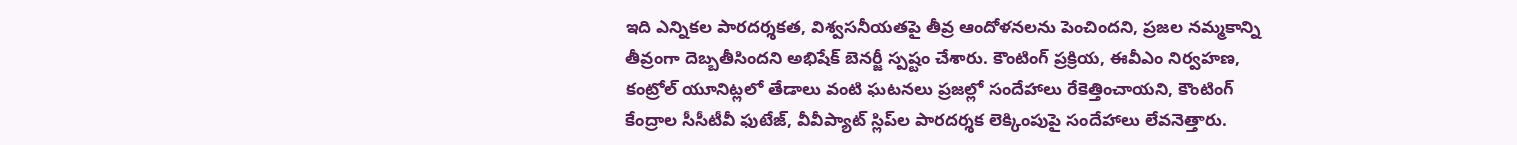ఇది ఎన్నికల పారదర్శకత, విశ్వసనీయతపై తీవ్ర ఆందోళనలను పెంచిందని, ప్రజల నమ్మకాన్ని తీవ్రంగా దెబ్బతీసిందని అభిషేక్ బెనర్జీ స్పష్టం చేశారు. కౌంటింగ్ ప్రక్రియ, ఈవీఎం నిర్వహణ, కంట్రోల్ యూనిట్లలో తేడాలు వంటి ఘటనలు ప్రజల్లో సందేహాలు రేకెత్తించాయని, కౌంటింగ్ కేంద్రాల సీసీటీవీ ఫుటేజ్, వీవీప్యాట్ స్లిప్‌ల పారదర్శక లెక్కింపుపై సందేహాలు లేవనెత్తారు.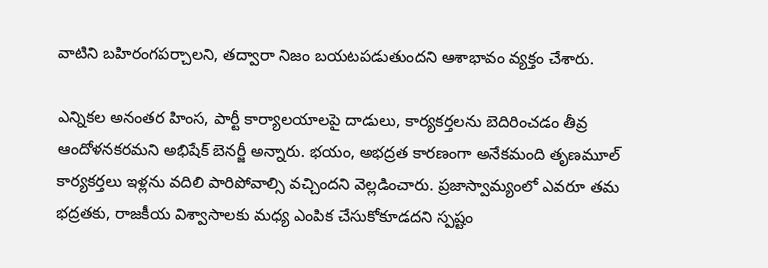వాటిని బహిరంగపర్చాలని, తద్వారా నిజం బయటపడుతుందని ఆశాభావం వ్యక్తం చేశారు.

ఎన్నికల అనంతర హింస, పార్టీ కార్యాలయాలపై దాడులు, కార్యకర్తలను బెదిరించడం తీవ్ర ఆందోళనకరమని అభిషేక్ బెనర్జీ అన్నారు. భయం, అభద్రత కారణంగా అనేకమంది తృణమూల్ కార్యకర్తలు ఇళ్లను వదిలి పారిపోవాల్సి వచ్చిందని వెల్లడించారు. ప్రజాస్వామ్యంలో ఎవరూ తమ భద్రతకు, రాజకీయ విశ్వాసాలకు మధ్య ఎంపిక చేసుకోకూడదని స్పష్టం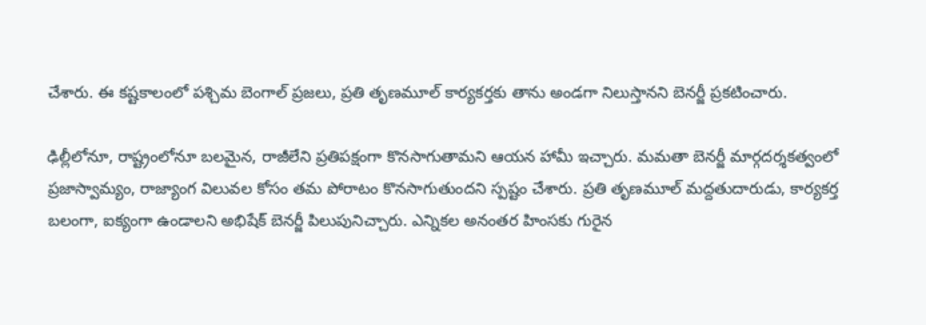చేశారు. ఈ కష్టకాలంలో పశ్చిమ బెంగాల్ ప్రజలు, ప్రతి తృణమూల్ కార్యకర్తకు తాను అండగా నిలుస్తానని బెనర్జీ ప్రకటించారు.

ఢిల్లీలోనూ, రాష్ట్రంలోనూ బలమైన, రాజీలేని ప్రతిపక్షంగా కొనసాగుతామని ఆయన హామీ ఇచ్చారు. మమతా బెనర్జీ మార్గదర్శకత్వంలో ప్రజాస్వామ్యం, రాజ్యాంగ విలువల కోసం తమ పోరాటం కొనసాగుతుందని స్పష్టం చేశారు. ప్రతి తృణమూల్ మద్దతుదారుడు, కార్యకర్త బలంగా, ఐక్యంగా ఉండాలని అభిషేక్ బెనర్జీ పిలుపునిచ్చారు. ఎన్నికల అనంతర హింసకు గురైన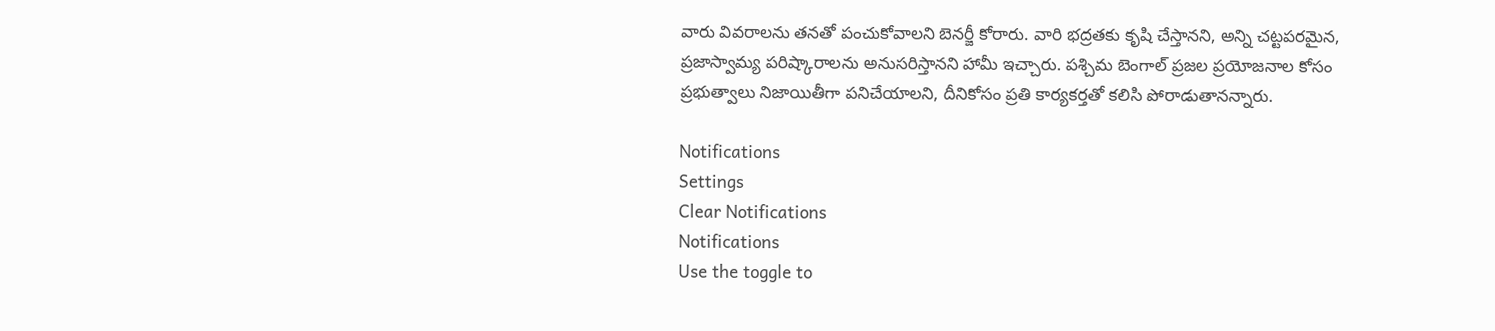వారు వివరాలను తనతో పంచుకోవాలని బెనర్జీ కోరారు. వారి భద్రతకు కృషి చేస్తానని, అన్ని చట్టపరమైన, ప్రజాస్వామ్య పరిష్కారాలను అనుసరిస్తానని హామీ ఇచ్చారు. పశ్చిమ బెంగాల్ ప్రజల ప్రయోజనాల కోసం ప్రభుత్వాలు నిజాయితీగా పనిచేయాలని, దీనికోసం ప్రతి కార్యకర్తతో కలిసి పోరాడుతానన్నారు.

Notifications
Settings
Clear Notifications
Notifications
Use the toggle to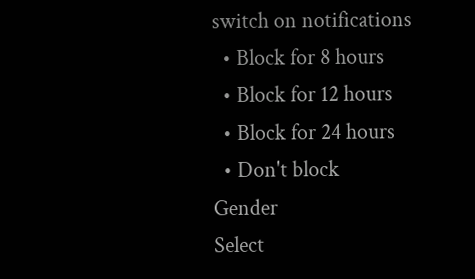switch on notifications
  • Block for 8 hours
  • Block for 12 hours
  • Block for 24 hours
  • Don't block
Gender
Select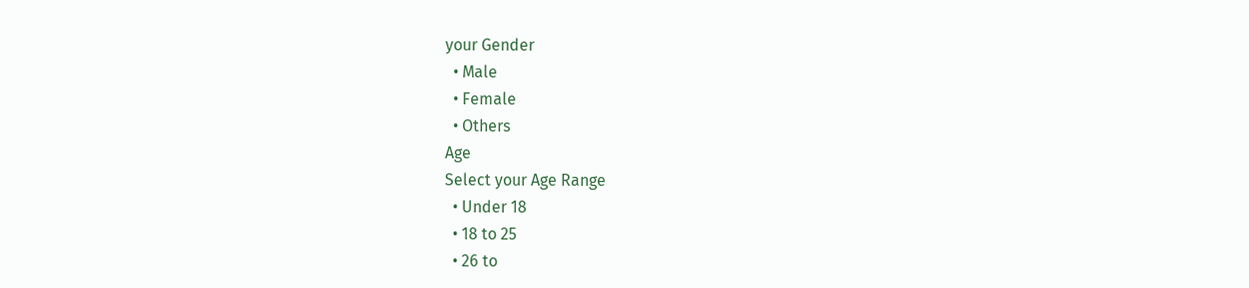your Gender
  • Male
  • Female
  • Others
Age
Select your Age Range
  • Under 18
  • 18 to 25
  • 26 to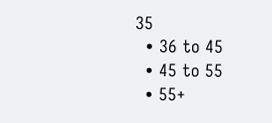35
  • 36 to 45
  • 45 to 55
  • 55+